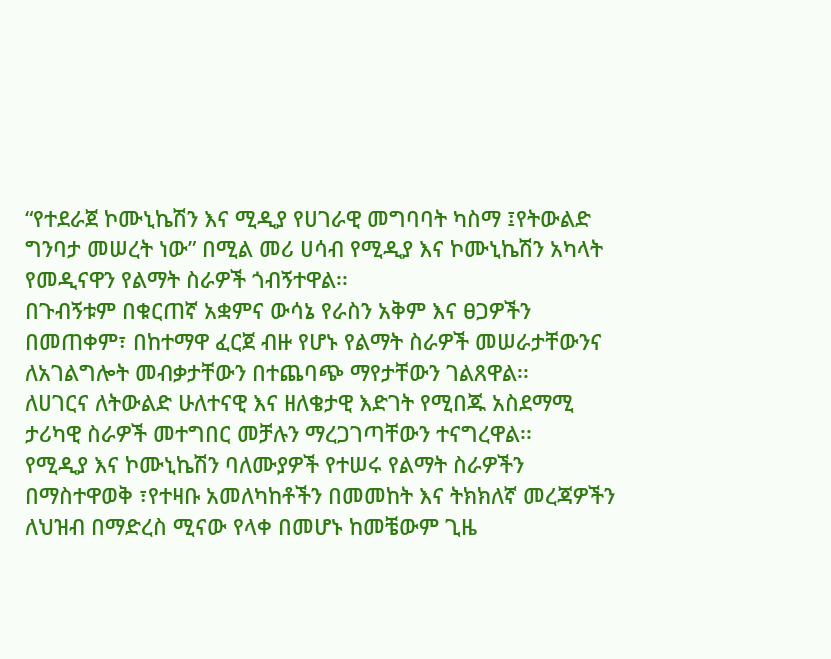“የተደራጀ ኮሙኒኬሽን እና ሚዲያ የሀገራዊ መግባባት ካስማ ፤የትውልድ ግንባታ መሠረት ነው” በሚል መሪ ሀሳብ የሚዲያ እና ኮሙኒኬሽን አካላት የመዲናዋን የልማት ስራዎች ጎብኝተዋል፡፡
በጉብኝቱም በቁርጠኛ አቋምና ውሳኔ የራስን አቅም እና ፀጋዎችን በመጠቀም፣ በከተማዋ ፈርጀ ብዙ የሆኑ የልማት ስራዎች መሠራታቸውንና ለአገልግሎት መብቃታቸውን በተጨባጭ ማየታቸውን ገልጸዋል፡፡
ለሀገርና ለትውልድ ሁለተናዊ እና ዘለቄታዊ እድገት የሚበጁ አስደማሚ ታሪካዊ ስራዎች መተግበር መቻሉን ማረጋገጣቸውን ተናግረዋል፡፡
የሚዲያ እና ኮሙኒኬሽን ባለሙያዎች የተሠሩ የልማት ስራዎችን በማስተዋወቅ ፣የተዛቡ አመለካከቶችን በመመከት እና ትክክለኛ መረጃዎችን ለህዝብ በማድረስ ሚናው የላቀ በመሆኑ ከመቼውም ጊዜ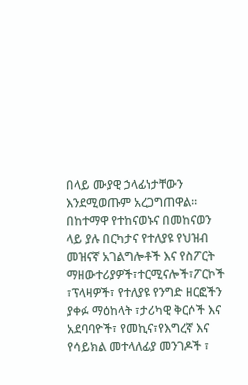በላይ ሙያዊ ኃላፊነታቸውን እንደሚወጡም አረጋግጠዋል፡፡
በከተማዋ የተከናወኑና በመከናወን ላይ ያሉ በርካታና የተለያዩ የህዝብ መዝናኛ አገልግሎቶች እና የስፖርት ማዘውተሪያዎች፣ተርሚናሎች፣ፖርኮች ፣ፕላዛዎች፣ የተለያዩ የንግድ ዘርፎችን ያቀፉ ማዕከላት ፣ታሪካዊ ቅርሶች እና አደባባዮች፣ የመኪና፣የእግረኛ እና የሳይክል መተላለፊያ መንገዶች ፣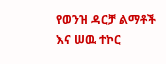የወንዝ ዳርቻ ልማቶች እና ሠዉ ተኮር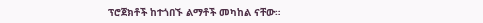ፕሮጀክቶች ከተጎበኙ ልማቶች መካከል ናቸው።